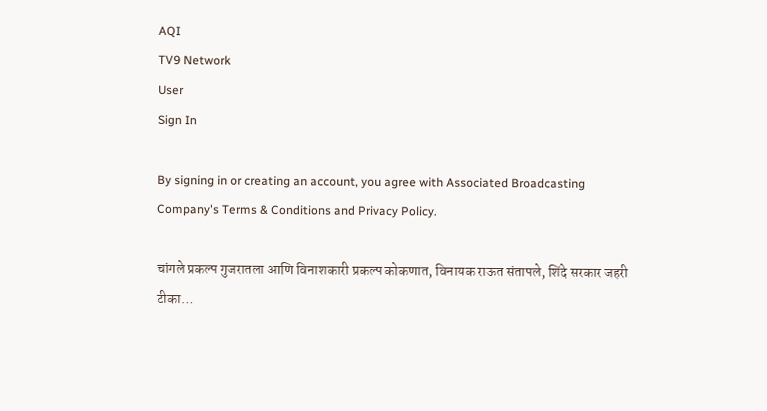AQI
TV9 Network
User
Sign In

By signing in or creating an account, you agree with Associated Broadcasting Company's Terms & Conditions and Privacy Policy.

चांगले प्रकल्प गुजरातला आणि विनाशकारी प्रकल्प कोकणात, विनायक राऊत संतापले, शिंदे सरकार जहरी टीका…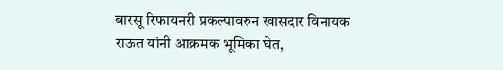बारसू रिफायनरी प्रकल्पावरुन खासदार विनायक राऊत यांनी आक्रमक भूमिका घेत,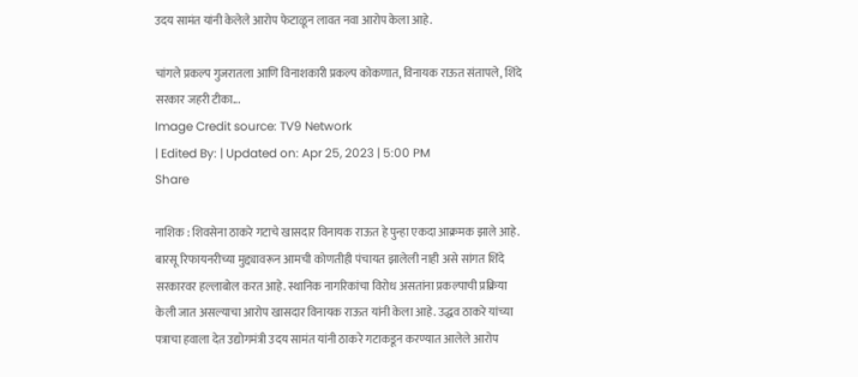उदय सामंत यांनी केलेले आरोप फेटाळून लावत नवा आरोप केला आहे.

चांगले प्रकल्प गुजरातला आणि विनाशकारी प्रकल्प कोकणात, विनायक राऊत संतापले, शिंदे सरकार जहरी टीका...
Image Credit source: TV9 Network
| Edited By: | Updated on: Apr 25, 2023 | 5:00 PM
Share

नाशिक : शिवसेना ठाकरे गटाचे खासदार विनायक राऊत हे पुन्हा एकदा आक्रमक झाले आहे. बारसू रिफायनरीच्या मुद्द्यावरून आमची कोणतीही पंचायत झालेली नाही असे सांगत शिंदे सरकारवर हल्लाबोल करत आहे. स्थानिक नागरिकांचा विरोध असतांना प्रकल्पाची प्रक्रिया केली जात असल्याचा आरोप खासदार विनायक राऊत यांनी केला आहे. उद्धव ठाकरे यांच्या पत्राचा हवाला देत उद्योगमंत्री उदय सामंत यांनी ठाकरे गटाकडून करण्यात आलेले आरोप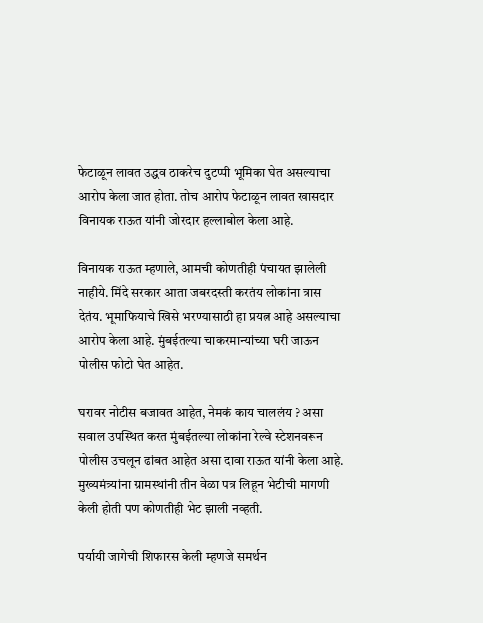फेटाळून लावत उद्धव ठाकरेच दुटप्पी भूमिका घेत असल्याचा आरोप केला जात होता. तोच आरोप फेटाळून लावत खासदार विनायक राऊत यांनी जोरदार हल्लाबोल केला आहे.

विनायक राऊत म्हणाले, आमची कोणतीही पंचायत झालेली नाहीये. मिंदे सरकार आता जबरदस्ती करतंय लोकांना त्रास देतंय. भूमाफियाचे खिसे भरण्यासाठी हा प्रयत्न आहे असल्याचा आरोप केला आहे. मुंबईतल्या चाकरमान्यांच्या घरी जाऊन पोलीस फोटो घेत आहेत.

घरावर नोटीस बजावत आहेत, नेमकं काय चाललंय ? असा सवाल उपस्थित करत मुंबईतल्या लोकांना रेल्वे स्टेशनवरून पोलीस उचलून ढांबत आहेत असा दावा राऊत यांनी केला आहे. मुख्यमंत्र्यांना ग्रामस्थांनी तीन वेळा पत्र लिहून भेटीची मागणी केली होती पण कोणतीही भेट झाली नव्हती.

पर्यायी जागेची शिफारस केली म्हणजे समर्थन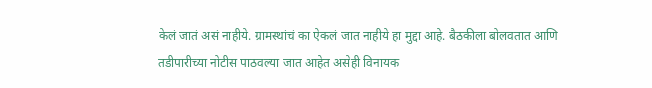केलं जातं असं नाहीये. ग्रामस्थांचं का ऐकलं जात नाहीये हा मुद्दा आहे. बैठकीला बोलवतात आणि तडीपारीच्या नोटीस पाठवल्या जात आहेत असेही विनायक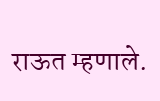राऊत म्हणाले.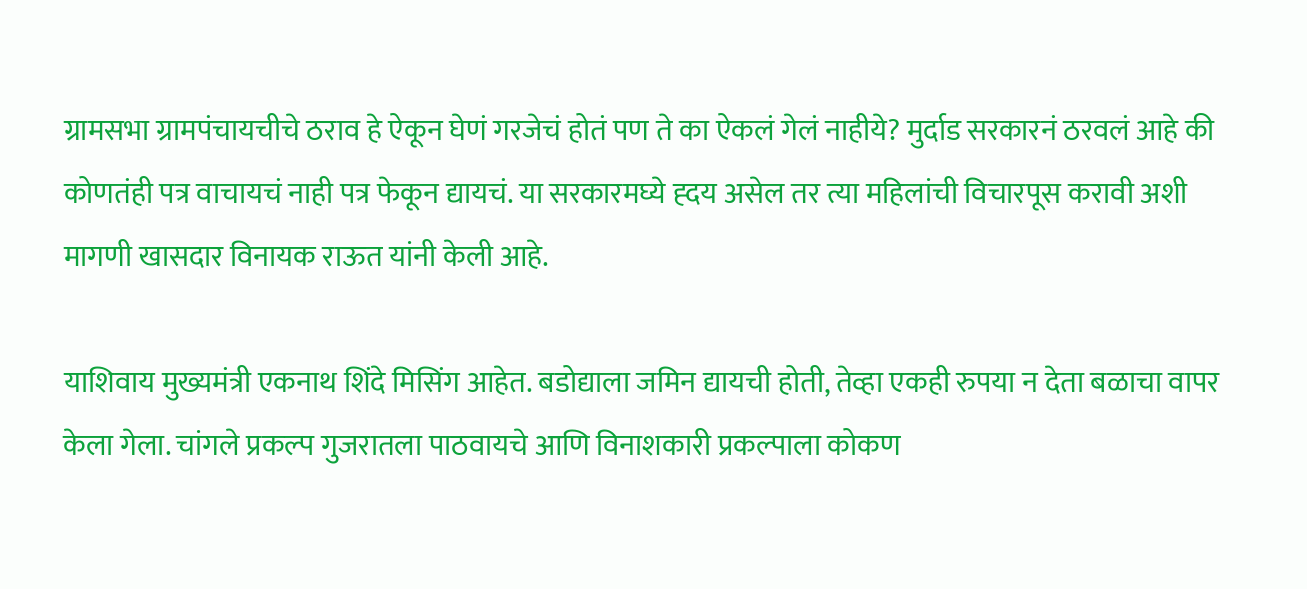ग्रामसभा ग्रामपंचायचीचे ठराव हे ऐकून घेणं गरजेचं होतं पण ते का ऐकलं गेलं नाहीये? मुर्दाड सरकारनं ठरवलं आहे की कोणतंही पत्र वाचायचं नाही पत्र फेकून द्यायचं. या सरकारमघ्ये ह्दय असेल तर त्या महिलांची विचारपूस करावी अशी मागणी खासदार विनायक राऊत यांनी केली आहे.

याशिवाय मुख्यमंत्री एकनाथ शिंदे मिसिंग आहेत. बडोद्याला जमिन द्यायची होती, तेव्हा एकही रुपया न देता बळाचा वापर केला गेला. चांगले प्रकल्प गुजरातला पाठवायचे आणि विनाशकारी प्रकल्पाला कोकण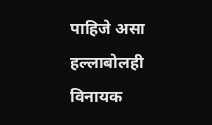पाहिजे असा हल्लाबोलही विनायक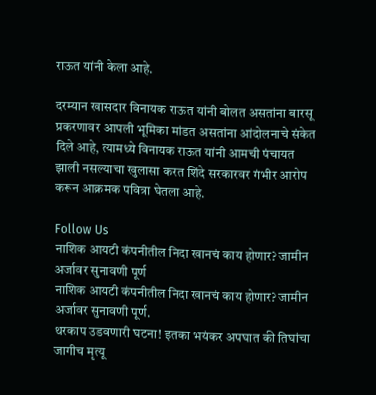राऊत यांनी केला आहे.

दरम्यान खासदार विनायक राऊत यांनी बोलत असतांना बारसू प्रकरणावर आपली भूमिका मांडत असतांना आंदोलनाचे संकेत दिले आहे, त्यामध्ये विनायक राऊत यांनी आमची पंचायत झाली नसल्याचा खुलासा करत शिंदे सरकारवर गंभीर आरोप करून आक्रमक पवित्रा घेतला आहे.

Follow Us
नाशिक आयटी कंपनीतील निदा खानचं काय होणार? जामीन अर्जावर सुनावणी पूर्ण
नाशिक आयटी कंपनीतील निदा खानचं काय होणार? जामीन अर्जावर सुनावणी पूर्ण.
थरकाप उडवणारी घटना! इतका भयंकर अपघात की तिघांचा जागीच मृत्यू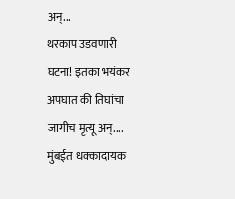अन्...
थरकाप उडवणारी घटना! इतका भयंकर अपघात की तिघांचा जागीच मृत्यू अन्....
मुंबईत धक्कादायक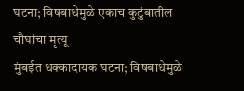घटना; विषबाधेमुळे एकाच कुटुंबातील चौघांचा मृत्यू
मुंबईत धक्कादायक घटना; विषबाधेमुळे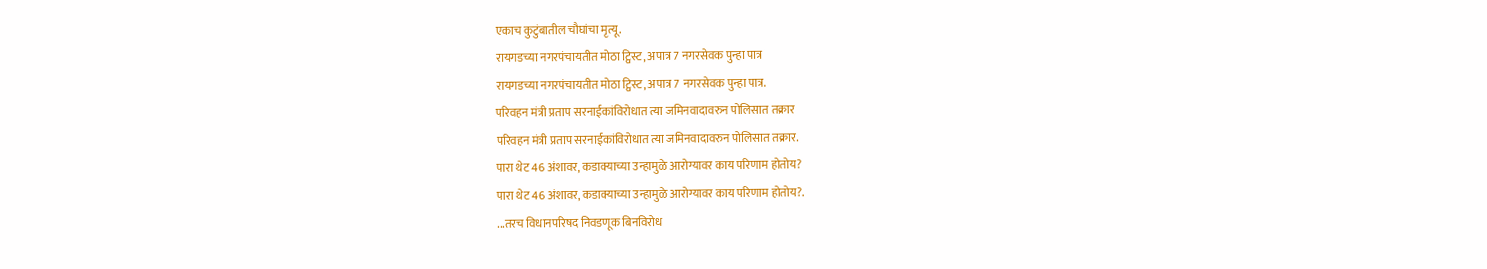एकाच कुटुंबातील चौघांचा मृत्यू.
रायगडच्या नगरपंचायतीत मोठा ट्विस्ट, अपात्र 7 नगरसेवक पुन्हा पात्र
रायगडच्या नगरपंचायतीत मोठा ट्विस्ट, अपात्र 7 नगरसेवक पुन्हा पात्र.
परिवहन मंत्री प्रताप सरनाईकांविरोधात त्या जमिनवादावरुन पोलिसात तक्रार
परिवहन मंत्री प्रताप सरनाईकांविरोधात त्या जमिनवादावरुन पोलिसात तक्रार.
पारा थेट 46 अंशावर, कडाक्याच्या उन्हामुळे आरोग्यावर काय परिणाम होतोय?
पारा थेट 46 अंशावर, कडाक्याच्या उन्हामुळे आरोग्यावर काय परिणाम होतोय?.
...तरच विधानपरिषद निवडणूक बिनविरोध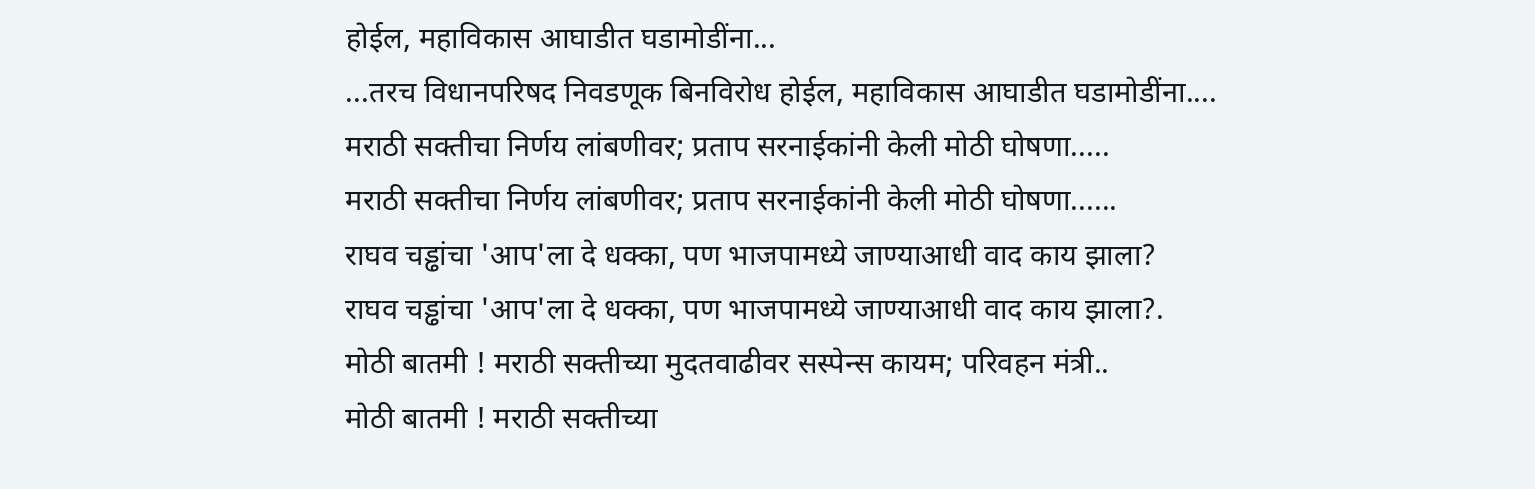होईल, महाविकास आघाडीत घडामोडींना...
...तरच विधानपरिषद निवडणूक बिनविरोध होईल, महाविकास आघाडीत घडामोडींना....
मराठी सक्तीचा निर्णय लांबणीवर; प्रताप सरनाईकांनी केली मोठी घोषणा.....
मराठी सक्तीचा निर्णय लांबणीवर; प्रताप सरनाईकांनी केली मोठी घोषणा......
राघव चड्ढांचा 'आप'ला दे धक्का, पण भाजपामध्ये जाण्याआधी वाद काय झाला?
राघव चड्ढांचा 'आप'ला दे धक्का, पण भाजपामध्ये जाण्याआधी वाद काय झाला?.
मोठी बातमी ! मराठी सक्तीच्या मुदतवाढीवर सस्पेन्स कायम; परिवहन मंत्री..
मोठी बातमी ! मराठी सक्तीच्या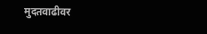मुदतवाढीवर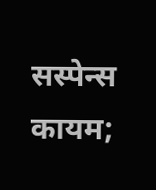सस्पेन्स कायम;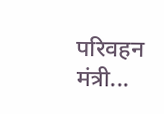परिवहन मंत्री...